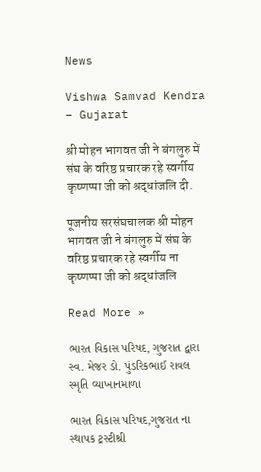News

Vishwa Samvad Kendra – Gujarat

श्री मोहन भागवत जी ने बंगलुरु में संघ के वरिष्ठ प्रचारक रहे स्वर्गीय कृष्णप्पा जी को श्रद्धांजलि दी.

पूजनीय सरसंघचालक श्री मोहन भागवत जी ने बंगलुरु में संघ के वरिष्ठ प्रचारक रहे स्वर्गीय ना कृष्णप्पा जी को श्रद्धांजलि

Read More »

ભારત વિકાસ પરિષદ, ગુજરાત દ્વારા સ્વ. મેજર ડો. પુંડરિકભાઈ રાવલ સ્મૃતિ વ્યાખાનમાળા

ભારત વિકાસ પરિષદ,ગુજરાત ના સ્થાપક ટ્રસ્ટીશ્રી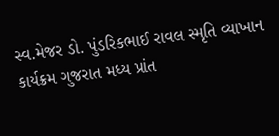સ્વ.મેજર ડો. પુંડરિકભાઈ રાવલ સ્મૃતિ વ્યાખાન કાર્યક્રમ ગુજરાત મધ્ય પ્રાંત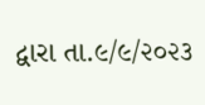દ્વારા તા.૯/૯/૨૦૨૩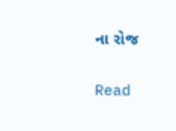ના રોજ

Read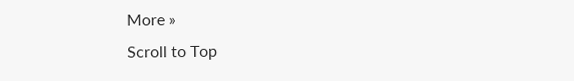More »
Scroll to Top